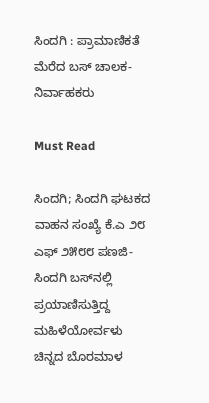ಸಿಂದಗಿ : ಪ್ರಾಮಾಣಿಕತೆ ಮೆರೆದ ಬಸ್ ಚಾಲಕ-ನಿರ್ವಾಹಕರು

Must Read

ಸಿಂದಗಿ; ಸಿಂದಗಿ ಘಟಕದ ವಾಹನ ಸಂಖ್ಯೆ ಕೆ.ಎ ೨೮ ಎಫ್ ೨೫೮೮ ಪಣಜಿ-ಸಿಂದಗಿ ಬಸ್‌ನಲ್ಲಿ ಪ್ರಯಾಣಿಸುತ್ತಿದ್ದ ಮಹಿಳೆಯೋರ್ವಳು ಚಿನ್ನದ ಬೊರಮಾಳ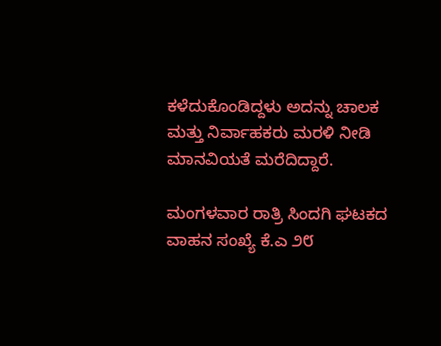ಕಳೆದುಕೊಂಡಿದ್ದಳು ಅದನ್ನು ಚಾಲಕ ಮತ್ತು ನಿರ್ವಾಹಕರು ಮರಳಿ ನೀಡಿ ಮಾನವಿಯತೆ ಮರೆದಿದ್ದಾರೆ.

ಮಂಗಳವಾರ ರಾತ್ರಿ ಸಿಂದಗಿ ಘಟಕದ ವಾಹನ ಸಂಖ್ಯೆ ಕೆ.ಎ ೨೮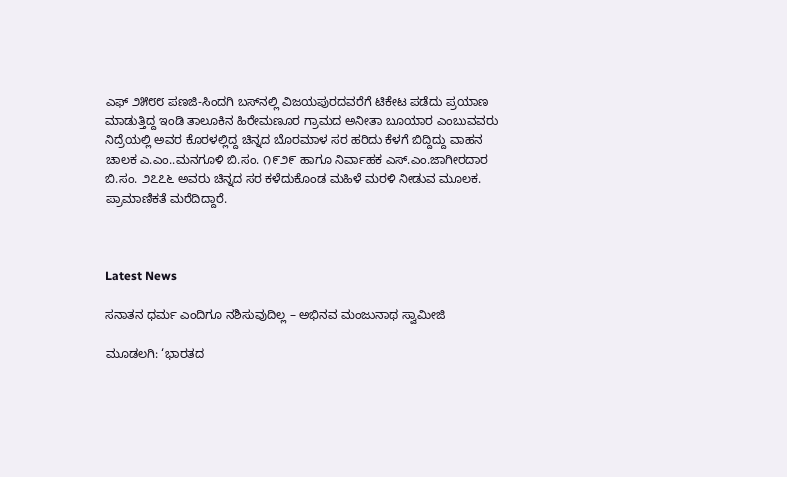ಎಫ್ ೨೫೮೮ ಪಣಜಿ-ಸಿಂದಗಿ ಬಸ್‌ನಲ್ಲಿ ವಿಜಯಪುರದವರೆಗೆ ಟಿಕೇಟ ಪಡೆದು ಪ್ರಯಾಣ ಮಾಡುತ್ತಿದ್ದ ಇಂಡಿ ತಾಲೂಕಿನ ಹಿರೇಮಣೂರ ಗ್ರಾಮದ ಅನೀತಾ ಬೂಯಾರ ಎಂಬುವವರು ನಿದ್ರೆಯಲ್ಲಿ ಅವರ ಕೊರಳಲ್ಲಿದ್ದ ಚಿನ್ನದ ಬೊರಮಾಳ ಸರ ಹರಿದು ಕೆಳಗೆ ಬಿದ್ದಿದ್ದು ವಾಹನ ಚಾಲಕ ಎ.ಎಂ..ಮನಗೂಳಿ ಬಿ.ಸಂ. ೧೯೨೯ ಹಾಗೂ ನಿರ್ವಾಹಕ ಎಸ್.ಎಂ.ಜಾಗೀರದಾರ ಬಿ.ಸಂ. ೨೭೭೬ ಅವರು ಚಿನ್ನದ ಸರ ಕಳೆದುಕೊಂಡ ಮಹಿಳೆ ಮರಳಿ ನೀಡುವ ಮೂಲಕ. ಪ್ರಾಮಾಣಿಕತೆ ಮರೆದಿದ್ದಾರೆ.



Latest News

ಸನಾತನ ಧರ್ಮ ಎಂದಿಗೂ ನಶಿಸುವುದಿಲ್ಲ – ಅಭಿನವ ಮಂಜುನಾಥ ಸ್ವಾಮೀಜಿ

ಮೂಡಲಗಿ: ‘ಭಾರತದ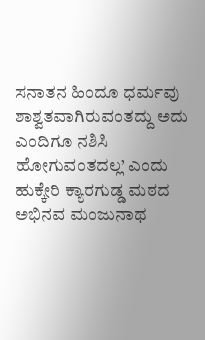ಸನಾತನ ಹಿಂದೂ ಧರ್ಮವು  ಶಾಶ್ವತವಾಗಿರುವಂತದ್ದು ಅದು ಎಂದಿಗೂ ನಶಿಸಿ ಹೋಗುವಂತದಲ್ಲ’ ಎಂದು ಹುಕ್ಕೇರಿ ಕ್ಯಾರಗುಡ್ಡ ಮಠದ ಅಭಿನವ ಮಂಜುನಾಥ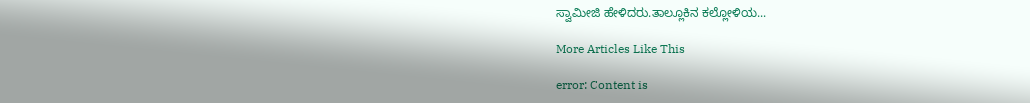ಸ್ವಾಮೀಜಿ ಹೇಳಿದರು.ತಾಲ್ಲೂಕಿನ ಕಲ್ಲೋಳಿಯ...

More Articles Like This

error: Content is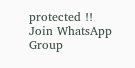protected !!
Join WhatsApp Group